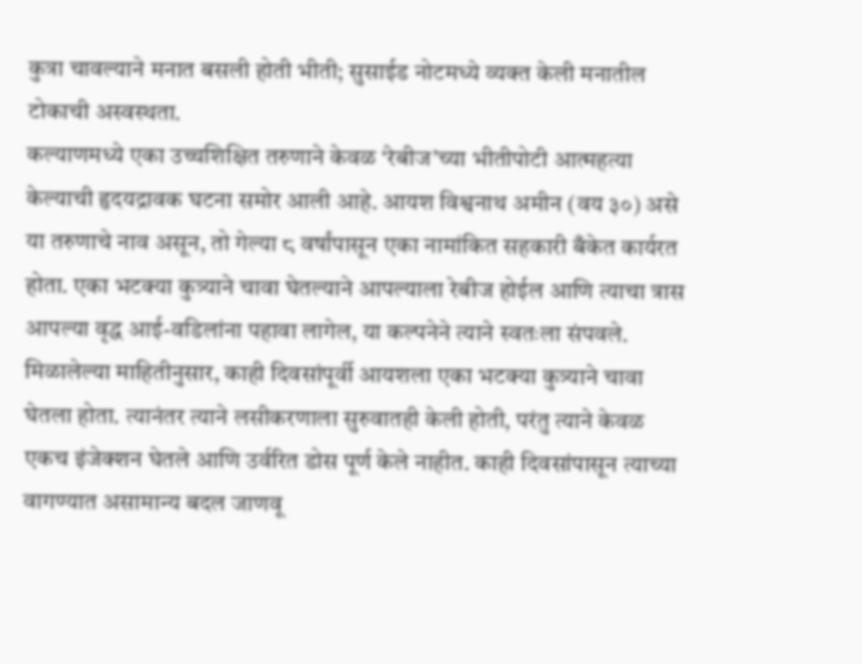कुत्रा चावल्याने मनात बसली होती भीती; सुसाईड नोटमध्ये व्यक्त केली मनातील टोकाची अस्वस्थता.
कल्याणमध्ये एका उच्चशिक्षित तरुणाने केवळ ‘रेबीज’च्या भीतीपोटी आत्महत्या केल्याची हृदयद्रावक घटना समोर आली आहे. आयश विश्वनाथ अमीन (वय ३०) असे या तरुणाचे नाव असून, तो गेल्या ८ वर्षांपासून एका नामांकित सहकारी बँकेत कार्यरत होता. एका भटक्या कुत्र्याने चावा घेतल्याने आपल्याला रेबीज होईल आणि त्याचा त्रास आपल्या वृद्ध आई-वडिलांना पहावा लागेल, या कल्पनेने त्याने स्वतःला संपवले.
मिळालेल्या माहितीनुसार, काही दिवसांपूर्वी आयशला एका भटक्या कुत्र्याने चावा घेतला होता. त्यानंतर त्याने लसीकरणाला सुरुवातही केली होती, परंतु त्याने केवळ एकच इंजेक्शन घेतले आणि उर्वरित डोस पूर्ण केले नाहीत. काही दिवसांपासून त्याच्या वागण्यात असामान्य बदल जाणवू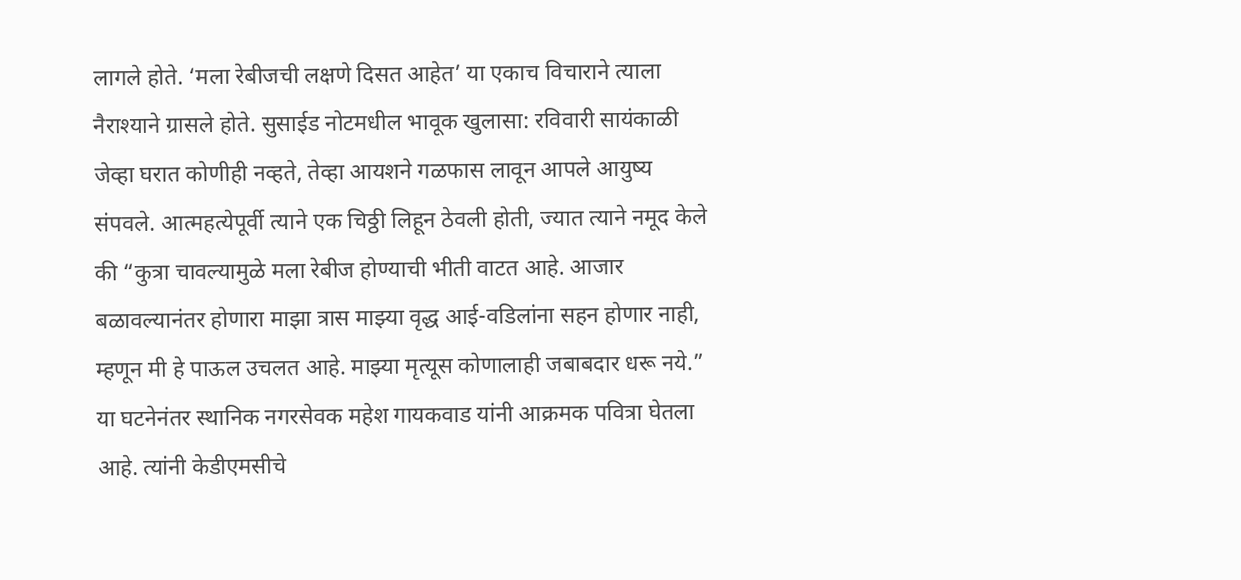लागले होते. ‘मला रेबीजची लक्षणे दिसत आहेत’ या एकाच विचाराने त्याला नैराश्याने ग्रासले होते. सुसाईड नोटमधील भावूक खुलासा: रविवारी सायंकाळी जेव्हा घरात कोणीही नव्हते, तेव्हा आयशने गळफास लावून आपले आयुष्य संपवले. आत्महत्येपूर्वी त्याने एक चिठ्ठी लिहून ठेवली होती, ज्यात त्याने नमूद केले की “कुत्रा चावल्यामुळे मला रेबीज होण्याची भीती वाटत आहे. आजार बळावल्यानंतर होणारा माझा त्रास माझ्या वृद्ध आई-वडिलांना सहन होणार नाही, म्हणून मी हे पाऊल उचलत आहे. माझ्या मृत्यूस कोणालाही जबाबदार धरू नये.”
या घटनेनंतर स्थानिक नगरसेवक महेश गायकवाड यांनी आक्रमक पवित्रा घेतला आहे. त्यांनी केडीएमसीचे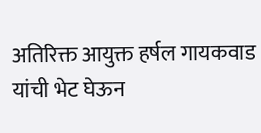अतिरिक्त आयुक्त हर्षल गायकवाड यांची भेट घेऊन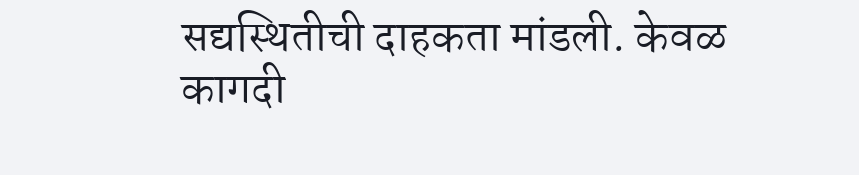सद्यस्थितीची दाहकता मांडली. केवळ कागदी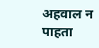अहवाल न पाहता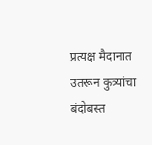प्रत्यक्ष मैदानात उतरून कुत्र्यांचा बंदोबस्त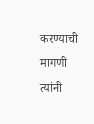करण्याची मागणी त्यांनी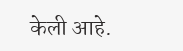केली आहे.